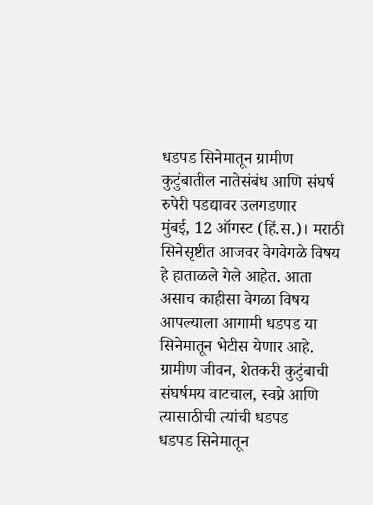धडपड सिनेमातून ग्रामीण कुटुंबातील नातेसंबंध आणि संघर्ष रुपेरी पडद्यावर उलगडणार
मुंबई, 12 ऑगस्ट (हिं.स.)। मराठी सिनेसृष्टीत आजवर वेगवेगळे विषय हे हाताळले गेले आहेत. आता असाच काहीसा वेगळा विषय आपल्याला आगामी धडपड या सिनेमातून भेटीस येणार आहे. ग्रामीण जीवन, शेतकरी कुटुंबाची संघर्षमय वाटचाल, स्वप्ने आणि त्यासाठीची त्यांची धडपड
धडपड सिनेमातून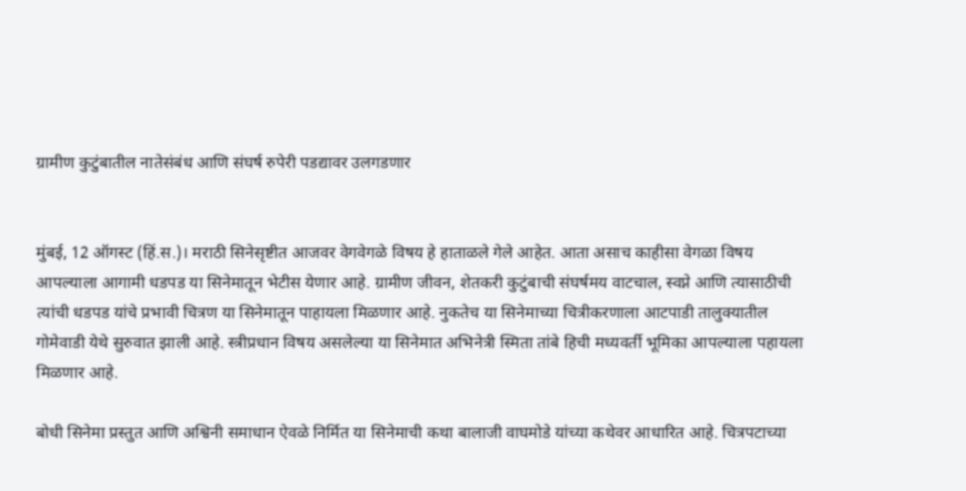ग्रामीण कुटुंबातील नातेसंबंध आणि संघर्ष रुपेरी पडद्यावर उलगडणार


मुंबई, 12 ऑगस्ट (हिं.स.)। मराठी सिनेसृष्टीत आजवर वेगवेगळे विषय हे हाताळले गेले आहेत. आता असाच काहीसा वेगळा विषय आपल्याला आगामी धडपड या सिनेमातून भेटीस येणार आहे. ग्रामीण जीवन, शेतकरी कुटुंबाची संघर्षमय वाटचाल, स्वप्ने आणि त्यासाठीची त्यांची धडपड यांचे प्रभावी चित्रण या सिनेमातून पाहायला मिळणार आहे. नुकतेच या सिनेमाच्या चित्रीकरणाला आटपाडी तालुक्यातील गोमेवाडी येथे सुरुवात झाली आहे. स्त्रीप्रधान विषय असलेल्या या सिनेमात अभिनेत्री स्मिता तांबे हिची मध्यवर्ती भूमिका आपल्याला पहायला मिळणार आहे.

बोधी सिनेमा प्रस्तुत आणि अश्विनी समाधान ऐवळे निर्मित या सिनेमाची कथा बालाजी वाघमोडे यांच्या कथेवर आधारित आहे. चित्रपटाच्या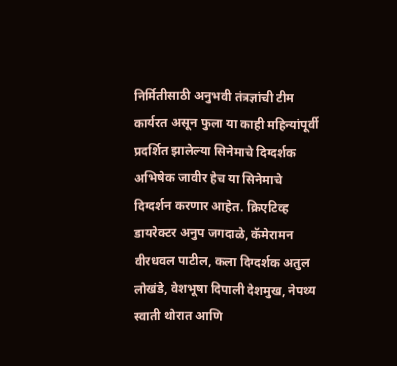निर्मितीसाठी अनुभवी तंत्रज्ञांची टीम कार्यरत असून फुला या काही महिन्यांपूर्वी प्रदर्शित झालेल्या सिनेमाचे दिग्दर्शक अभिषेक जावीर हेच या सिनेमाचे दिग्दर्शन करणार आहेत. क्रिएटिव्ह डायरेक्टर अनुप जगदाळे, कॅमेरामन वीरधवल पाटील, कला दिग्दर्शक अतुल लोखंडे, वेशभूषा दिपाली देशमुख, नेपथ्य स्वाती थोरात आणि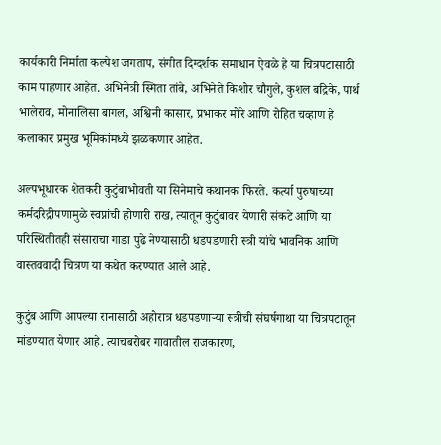कार्यकारी निर्माता कल्पेश जगताप, संगीत दिग्दर्शक समाधान ऐवळे हे या चित्रपटासाठी काम पाहणार आहेत. अभिनेत्री स्मिता तांबे, अभिनेते किशोर चौगुले, कुशल बद्रिके, पार्थ भालेराव, मोनालिसा बागल, अश्विनी कासार, प्रभाकर मोरे आणि रोहित चव्हाण हे कलाकार प्रमुख भूमिकांमध्ये झळकणार आहेत.

अल्पभूधारक शेतकरी कुटुंबाभोवती या सिनेमाचे कथानक फिरते. कर्त्या पुरुषाच्या कर्मदरिद्रीपणामुळे स्वप्नांची होणारी राख, त्यातून कुटुंबावर येणारी संकटे आणि या परिस्थितीतही संसाराचा गाडा पुढे नेण्यासाठी धडपडणारी स्त्री यांचे भावनिक आणि वास्तववादी चित्रण या कथेत करण्यात आले आहे.

कुटुंब आणि आपल्या रानासाठी अहोरात्र धडपडणाऱ्या स्त्रीची संघर्षगाथा या चित्रपटातून मांडण्यात येणार आहे. त्याचबरोबर गावातील राजकारण,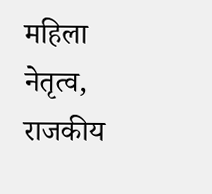महिला नेतृत्व, राजकीय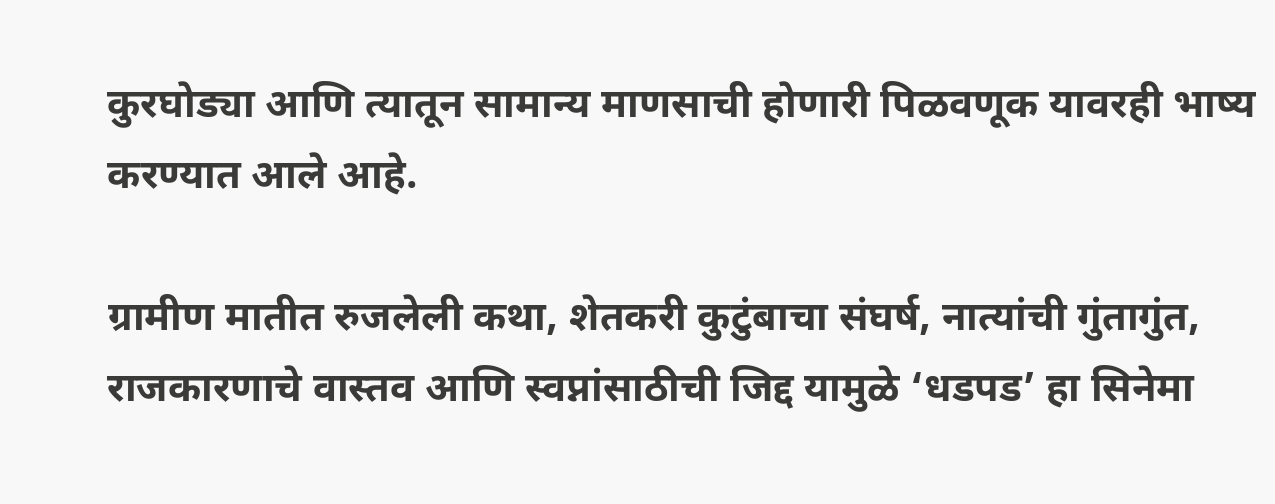कुरघोड्या आणि त्यातून सामान्य माणसाची होणारी पिळवणूक यावरही भाष्य करण्यात आले आहे.

ग्रामीण मातीत रुजलेली कथा, शेतकरी कुटुंबाचा संघर्ष, नात्यांची गुंतागुंत, राजकारणाचे वास्तव आणि स्वप्नांसाठीची जिद्द यामुळे ‘धडपड’ हा सिनेमा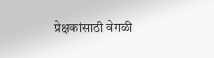प्रेक्षकांसाठी वेगळी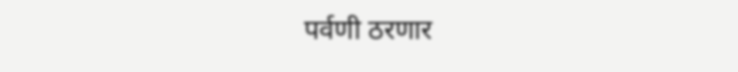पर्वणी ठरणार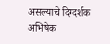असल्याचे दिग्दर्शक अभिषेक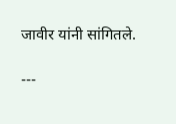जावीर यांनी सांगितले.

---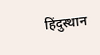हिंदुस्थान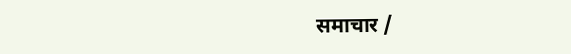समाचार /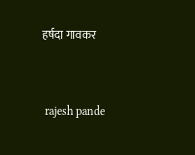हर्षदा गावकर


 rajesh pande